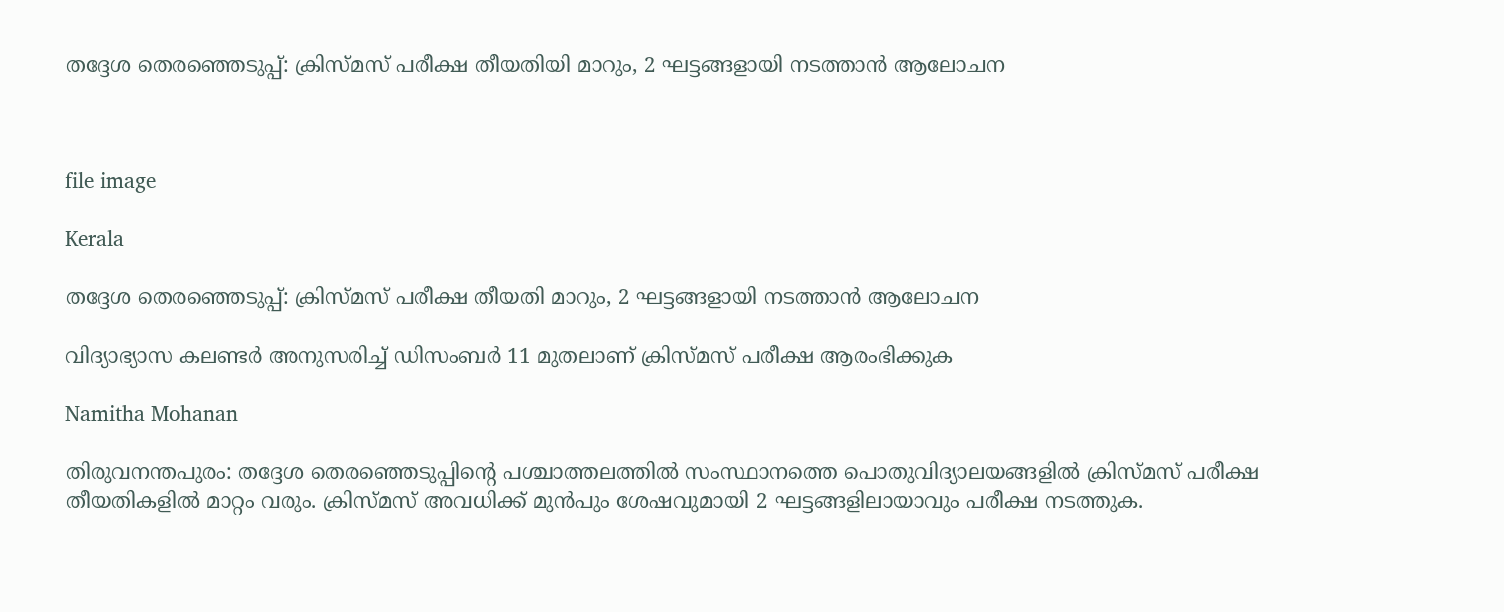തദ്ദേശ തെരഞ്ഞെടുപ്പ്: ക്രിസ്മസ് പരീക്ഷ തീയതിയി മാറും, 2 ഘട്ടങ്ങളായി നടത്താൻ ആലോചന



file image

Kerala

തദ്ദേശ തെരഞ്ഞെടുപ്പ്: ക്രിസ്മസ് പരീക്ഷ തീയതി മാറും, 2 ഘട്ടങ്ങളായി നടത്താൻ ആലോചന

വിദ്യാഭ്യാസ കലണ്ടർ അനുസരിച്ച് ഡിസംബർ 11 മുതലാണ് ക്രിസ്മസ് പരീക്ഷ ആരംഭിക്കുക

Namitha Mohanan

തിരുവനന്തപുരം: തദ്ദേശ തെരഞ്ഞെടുപ്പിന്‍റെ പശ്ചാത്തലത്തിൽ സംസ്ഥാനത്തെ പൊതുവിദ്യാലയങ്ങളിൽ ക്രിസ്മസ് പരീക്ഷ തീയതികളിൽ മാറ്റം വരും. ക്രിസ്മസ് അവധിക്ക് മുൻപും ശേഷവുമായി 2 ഘട്ടങ്ങളിലായാവും പരീക്ഷ നടത്തുക.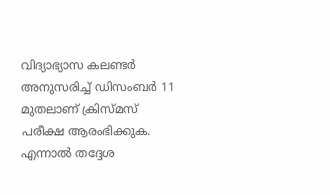വിദ്യാഭ്യാസ കലണ്ടർ അനുസരിച്ച് ഡിസംബർ 11 മുതലാണ് ക്രിസ്മസ് പരീക്ഷ ആരംഭിക്കുക. എന്നാൽ തദ്ദേശ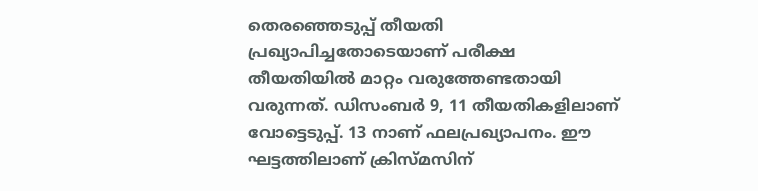തെരഞ്ഞെടുപ്പ് തീയതി പ്രഖ്യാപിച്ചതോടെ‍യാണ് പരീക്ഷ തീയതിയിൽ മാറ്റം വരുത്തേണ്ടതായി വരുന്നത്. ഡിസംബർ 9, 11 തീയതികളിലാണ് വോട്ടെടുപ്പ്. 13 നാണ് ഫലപ്രഖ്യാപനം. ഈ ഘട്ടത്തിലാണ് ക്രിസ്മസിന്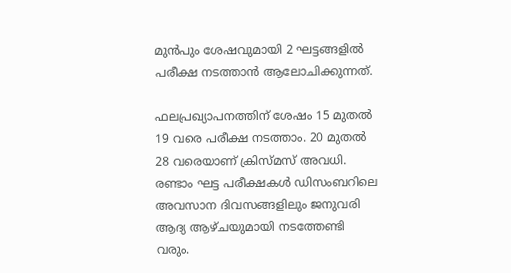മുൻപും ശേഷവുമായി 2 ഘട്ടങ്ങളിൽ പരീക്ഷ നടത്താൻ‌ ആലോചിക്കുന്നത്.

ഫലപ്രഖ്യാപനത്തിന് ശേഷം 15 മുതൽ 19 വരെ പരീക്ഷ നടത്താം. 20 മുതൽ 28 വരെയാണ് ക്രിസ്മസ് അവധി. രണ്ടാം ഘട്ട പരീക്ഷകൾ ഡിസംബറിലെ അവസാന ദിവസങ്ങളിലും ജനുവരി ആദ്യ ആഴ്ചയുമായി നടത്തേണ്ടി വരും.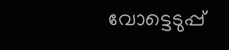വോട്ടെടുപ്പ്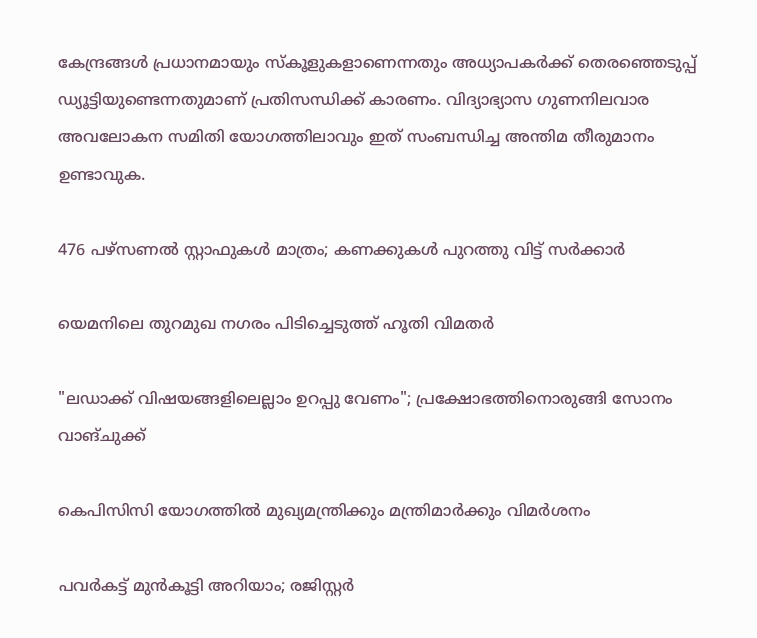കേന്ദ്രങ്ങൾ പ്രധാനമായും സ്കൂളുകളാണെന്നതും അധ്യാപകർക്ക് തെരഞ്ഞെടുപ്പ് ഡ്യൂട്ടിയുണ്ടെന്നതുമാണ് പ്രതിസന്ധിക്ക് കാരണം. വിദ്യാഭ്യാസ ഗുണനിലവാര അവലോകന സമിതി യോഗത്തിലാവും ഇത് സംബന്ധിച്ച അന്തിമ തീരുമാനം ഉണ്ടാവുക.

476 പഴ്സണൽ സ്റ്റാഫുകൾ മാത്രം; കണക്കുകൾ പുറത്തു വിട്ട് സർക്കാർ

യെമനിലെ തുറമുഖ നഗരം പിടിച്ചെടുത്ത് ഹൂതി വിമതർ

"ലഡാക്ക് വിഷയങ്ങളിലെല്ലാം ഉറപ്പു വേണം"; പ്രക്ഷോഭത്തിനൊരുങ്ങി സോനം വാങ്ചുക്ക്

കെപിസിസി യോഗത്തിൽ മുഖ്യമന്ത്രിക്കും മന്ത്രിമാർക്കും വിമർശനം

പവർകട്ട് മുൻകൂട്ടി അറിയാം; രജിസ്റ്റർ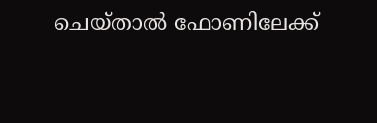ചെയ്താൽ ഫോണിലേക്ക്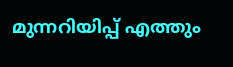മുന്നറിയിപ്പ് എത്തും